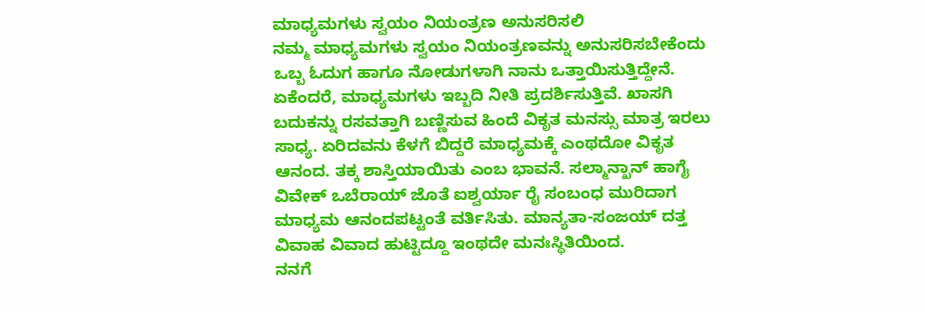ಮಾಧ್ಯಮಗಳು ಸ್ವಯಂ ನಿಯಂತ್ರಣ ಅನುಸರಿಸಲಿ
ನಮ್ಮ ಮಾಧ್ಯಮಗಳು ಸ್ವಯಂ ನಿಯಂತ್ರಣವನ್ನು ಅನುಸರಿಸಬೇಕೆಂದು ಒಬ್ಬ ಓದುಗ ಹಾಗೂ ನೋಡುಗಳಾಗಿ ನಾನು ಒತ್ತಾಯಿಸುತ್ತಿದ್ದೇನೆ.
ಏಕೆಂದರೆ, ಮಾಧ್ಯಮಗಳು ಇಬ್ಬದಿ ನೀತಿ ಪ್ರದರ್ಶಿಸುತ್ತಿವೆ. ಖಾಸಗಿ ಬದುಕನ್ನು ರಸವತ್ತಾಗಿ ಬಣ್ಣಿಸುವ ಹಿಂದೆ ವಿಕೃತ ಮನಸ್ಸು ಮಾತ್ರ ಇರಲು ಸಾಧ್ಯ. ಏರಿದವನು ಕೆಳಗೆ ಬಿದ್ದರೆ ಮಾಧ್ಯಮಕ್ಕೆ ಎಂಥದೋ ವಿಕೃತ ಆನಂದ. ತಕ್ಕ ಶಾಸ್ತಿಯಾಯಿತು ಎಂಬ ಭಾವನೆ. ಸಲ್ಮಾನ್ಖಾನ್ ಹಾಗೈ ವಿವೇಕ್ ಒಬೆರಾಯ್ ಜೊತೆ ಐಶ್ವರ್ಯಾ ರೈ ಸಂಬಂಧ ಮುರಿದಾಗ ಮಾಧ್ಯಮ ಆನಂದಪಟ್ಟಂತೆ ವರ್ತಿಸಿತು. ಮಾನ್ಯತಾ-ಸಂಜಯ್ ದತ್ತ ವಿವಾಹ ವಿವಾದ ಹುಟ್ಟಿದ್ದೂ ಇಂಥದೇ ಮನಃಸ್ಥಿತಿಯಿಂದ.
ನನಗೆ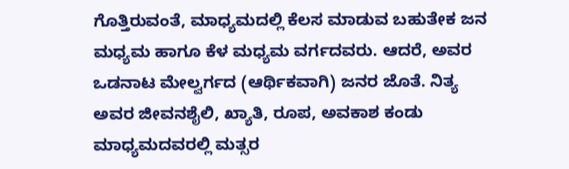ಗೊತ್ತಿರುವಂತೆ, ಮಾಧ್ಯಮದಲ್ಲಿ ಕೆಲಸ ಮಾಡುವ ಬಹುತೇಕ ಜನ ಮಧ್ಯಮ ಹಾಗೂ ಕೆಳ ಮಧ್ಯಮ ವರ್ಗದವರು. ಆದರೆ, ಅವರ ಒಡನಾಟ ಮೇಲ್ವರ್ಗದ (ಆರ್ಥಿಕವಾಗಿ) ಜನರ ಜೊತೆ. ನಿತ್ಯ ಅವರ ಜೀವನಶೈಲಿ, ಖ್ಯಾತಿ, ರೂಪ, ಅವಕಾಶ ಕಂಡು ಮಾಧ್ಯಮದವರಲ್ಲಿ ಮತ್ಸರ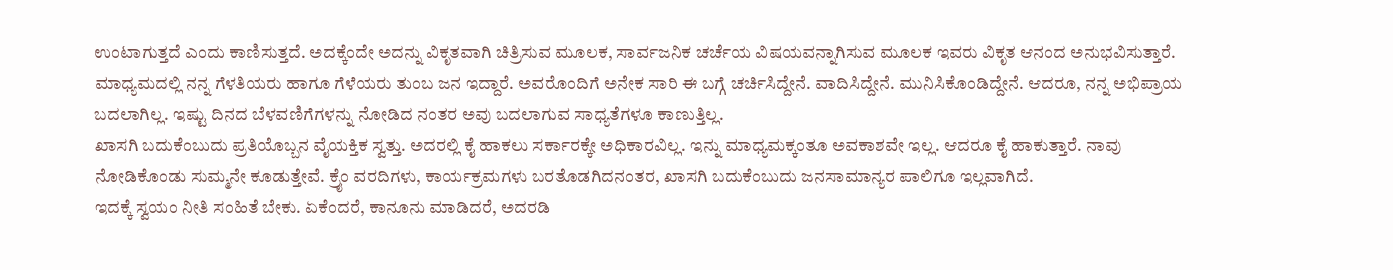ಉಂಟಾಗುತ್ತದೆ ಎಂದು ಕಾಣಿಸುತ್ತದೆ. ಅದಕ್ಕೆಂದೇ ಅದನ್ನು ವಿಕೃತವಾಗಿ ಚಿತ್ರಿಸುವ ಮೂಲಕ, ಸಾರ್ವಜನಿಕ ಚರ್ಚೆಯ ವಿಷಯವನ್ನಾಗಿಸುವ ಮೂಲಕ ಇವರು ವಿಕೃತ ಆನಂದ ಅನುಭವಿಸುತ್ತಾರೆ.
ಮಾಧ್ಯಮದಲ್ಲಿ ನನ್ನ ಗೆಳತಿಯರು ಹಾಗೂ ಗೆಳೆಯರು ತುಂಬ ಜನ ಇದ್ದಾರೆ. ಅವರೊಂದಿಗೆ ಅನೇಕ ಸಾರಿ ಈ ಬಗ್ಗೆ ಚರ್ಚಿಸಿದ್ದೇನೆ. ವಾದಿಸಿದ್ದೇನೆ. ಮುನಿಸಿಕೊಂಡಿದ್ದೇನೆ. ಆದರೂ, ನನ್ನ ಅಭಿಪ್ರಾಯ ಬದಲಾಗಿಲ್ಲ. ಇಷ್ಟು ದಿನದ ಬೆಳವಣಿಗೆಗಳನ್ನು ನೋಡಿದ ನಂತರ ಅವು ಬದಲಾಗುವ ಸಾಧ್ಯತೆಗಳೂ ಕಾಣುತ್ತಿಲ್ಲ.
ಖಾಸಗಿ ಬದುಕೆಂಬುದು ಪ್ರತಿಯೊಬ್ಬನ ವೈಯಕ್ತಿಕ ಸ್ವತ್ತು. ಅದರಲ್ಲಿ ಕೈ ಹಾಕಲು ಸರ್ಕಾರಕ್ಕೇ ಅಧಿಕಾರವಿಲ್ಲ. ಇನ್ನು ಮಾಧ್ಯಮಕ್ಕಂತೂ ಅವಕಾಶವೇ ಇಲ್ಲ. ಆದರೂ ಕೈ ಹಾಕುತ್ತಾರೆ. ನಾವು ನೋಡಿಕೊಂಡು ಸುಮ್ಮನೇ ಕೂಡುತ್ತೇವೆ. ಕ್ರೈಂ ವರದಿಗಳು, ಕಾರ್ಯಕ್ರಮಗಳು ಬರತೊಡಗಿದನಂತರ, ಖಾಸಗಿ ಬದುಕೆಂಬುದು ಜನಸಾಮಾನ್ಯರ ಪಾಲಿಗೂ ಇಲ್ಲವಾಗಿದೆ.
ಇದಕ್ಕೆ ಸ್ವಯಂ ನೀತಿ ಸಂಹಿತೆ ಬೇಕು. ಏಕೆಂದರೆ, ಕಾನೂನು ಮಾಡಿದರೆ, ಅದರಡಿ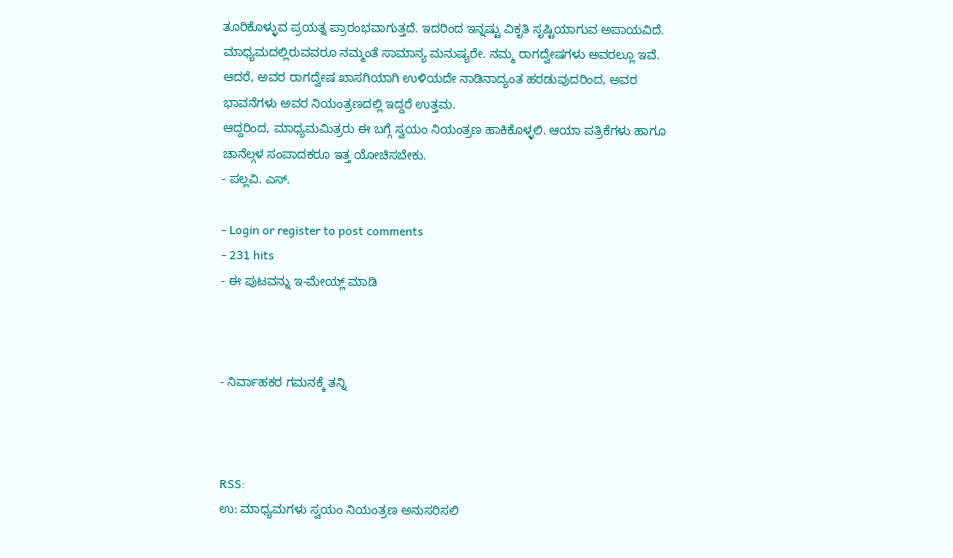ತೂರಿಕೊಳ್ಳುವ ಪ್ರಯತ್ನ ಪ್ರಾರಂಭವಾಗುತ್ತದೆ. ಇದರಿಂದ ಇನ್ನಷ್ಟು ವಿಕೃತಿ ಸೃಷ್ಟಿಯಾಗುವ ಅಪಾಯವಿದೆ. ಮಾಧ್ಯಮದಲ್ಲಿರುವವರೂ ನಮ್ಮಂತೆ ಸಾಮಾನ್ಯ ಮನುಷ್ಯರೇ. ನಮ್ಮ ರಾಗದ್ವೇಷಗಳು ಅವರಲ್ಲೂ ಇವೆ. ಆದರೆ, ಅವರ ರಾಗದ್ವೇಷ ಖಾಸಗಿಯಾಗಿ ಉಳಿಯದೇ ನಾಡಿನಾದ್ಯಂತ ಹರಡುವುದರಿಂದ, ಅವರ ಭಾವನೆಗಳು ಅವರ ನಿಯಂತ್ರಣದಲ್ಲಿ ಇದ್ದರೆ ಉತ್ತಮ.
ಆದ್ದರಿಂದ, ಮಾಧ್ಯಮಮಿತ್ರರು ಈ ಬಗ್ಗೆ ಸ್ವಯಂ ನಿಯಂತ್ರಣ ಹಾಕಿಕೊಳ್ಳಲಿ. ಆಯಾ ಪತ್ರಿಕೆಗಳು ಹಾಗೂ ಚಾನೆಲ್ಗಳ ಸಂಪಾದಕರೂ ಇತ್ತ ಯೋಚಿಸಬೇಕು.
- ಪಲ್ಲವಿ. ಎಸ್.

- Login or register to post comments
- 231 hits
- ಈ ಪುಟವನ್ನು ಇ-ಮೇಯ್ಲ್ ಮಾಡಿ



- ನಿರ್ವಾಹಕರ ಗಮನಕ್ಕೆ ತನ್ನಿ



RSS:
ಉ: ಮಾಧ್ಯಮಗಳು ಸ್ವಯಂ ನಿಯಂತ್ರಣ ಅನುಸರಿಸಲಿ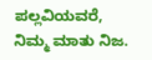ಪಲ್ಲವಿಯವರೆ,
ನಿಮ್ಮ ಮಾತು ನಿಜ.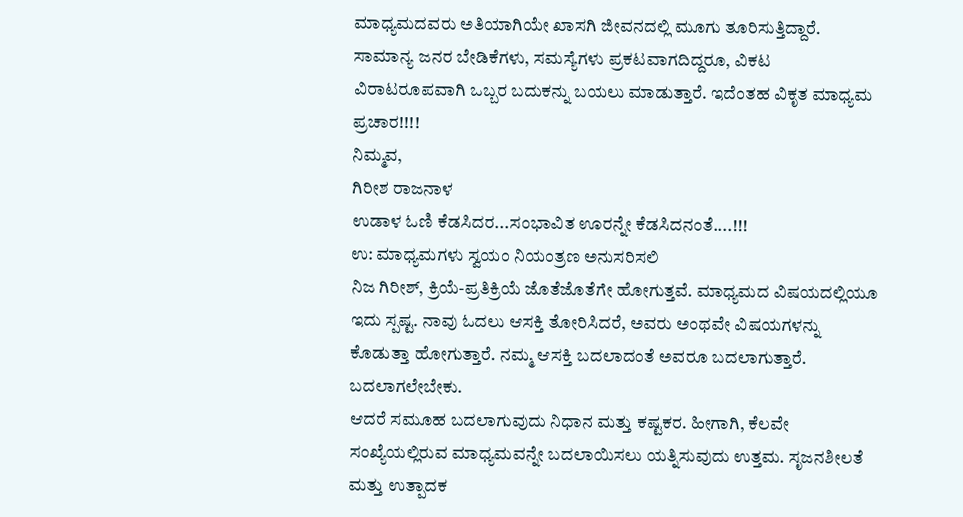ಮಾಧ್ಯಮದವರು ಅತಿಯಾಗಿಯೇ ಖಾಸಗಿ ಜೀವನದಲ್ಲಿ ಮೂಗು ತೂರಿಸುತ್ತಿದ್ದಾರೆ.
ಸಾಮಾನ್ಯ ಜನರ ಬೇಡಿಕೆಗಳು, ಸಮಸ್ಯೆಗಳು ಪ್ರಕಟವಾಗದಿದ್ದರೂ, ವಿಕಟ ವಿರಾಟರೂಪವಾಗಿ ಒಬ್ಬರ ಬದುಕನ್ನು ಬಯಲು ಮಾಡುತ್ತಾರೆ. ಇದೆಂತಹ ವಿಕೃತ ಮಾಧ್ಯಮ ಪ್ರಚಾರ!!!!
ನಿಮ್ಮವ,
ಗಿರೀಶ ರಾಜನಾಳ
ಉಡಾಳ ಓಣಿ ಕೆಡಸಿದರ...ಸಂಭಾವಿತ ಊರನ್ನೇ ಕೆಡಸಿದನಂತೆ....!!!
ಉ: ಮಾಧ್ಯಮಗಳು ಸ್ವಯಂ ನಿಯಂತ್ರಣ ಅನುಸರಿಸಲಿ
ನಿಜ ಗಿರೀಶ್, ಕ್ರಿಯೆ-ಪ್ರತಿಕ್ರಿಯೆ ಜೊತೆಜೊತೆಗೇ ಹೋಗುತ್ತವೆ. ಮಾಧ್ಯಮದ ವಿಷಯದಲ್ಲಿಯೂ ಇದು ಸ್ಪಷ್ಟ. ನಾವು ಓದಲು ಆಸಕ್ತಿ ತೋರಿಸಿದರೆ, ಅವರು ಅಂಥವೇ ವಿಷಯಗಳನ್ನು ಕೊಡುತ್ತಾ ಹೋಗುತ್ತಾರೆ. ನಮ್ಮ ಆಸಕ್ತಿ ಬದಲಾದಂತೆ ಅವರೂ ಬದಲಾಗುತ್ತಾರೆ. ಬದಲಾಗಲೇಬೇಕು.
ಆದರೆ ಸಮೂಹ ಬದಲಾಗುವುದು ನಿಧಾನ ಮತ್ತು ಕಷ್ಟಕರ. ಹೀಗಾಗಿ, ಕೆಲವೇ ಸಂಖ್ಯೆಯಲ್ಲಿರುವ ಮಾಧ್ಯಮವನ್ನೇ ಬದಲಾಯಿಸಲು ಯತ್ನಿಸುವುದು ಉತ್ತಮ. ಸೃಜನಶೀಲತೆ ಮತ್ತು ಉತ್ಪಾದಕ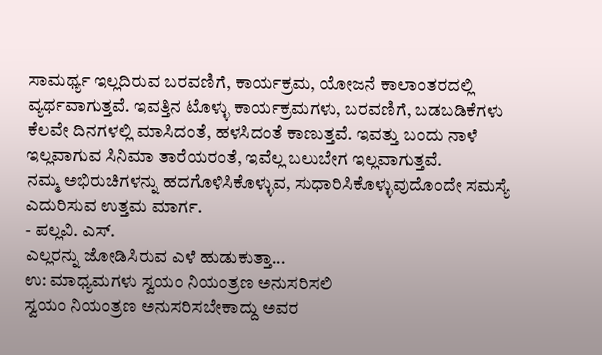ಸಾಮರ್ಥ್ಯ ಇಲ್ಲದಿರುವ ಬರವಣಿಗೆ, ಕಾರ್ಯಕ್ರಮ, ಯೋಜನೆ ಕಾಲಾಂತರದಲ್ಲಿ ವ್ಯರ್ಥವಾಗುತ್ತವೆ. ಇವತ್ತಿನ ಟೊಳ್ಳು ಕಾರ್ಯಕ್ರಮಗಳು, ಬರವಣಿಗೆ, ಬಡಬಡಿಕೆಗಳು ಕೆಲವೇ ದಿನಗಳಲ್ಲಿ ಮಾಸಿದಂತೆ, ಹಳಸಿದಂತೆ ಕಾಣುತ್ತವೆ. ಇವತ್ತು ಬಂದು ನಾಳೆ ಇಲ್ಲವಾಗುವ ಸಿನಿಮಾ ತಾರೆಯರಂತೆ, ಇವೆಲ್ಲ ಬಲುಬೇಗ ಇಲ್ಲವಾಗುತ್ತವೆ.
ನಮ್ಮ ಅಭಿರುಚಿಗಳನ್ನು ಹದಗೊಳಿಸಿಕೊಳ್ಳುವ, ಸುಧಾರಿಸಿಕೊಳ್ಳುವುದೊಂದೇ ಸಮಸ್ಯೆ ಎದುರಿಸುವ ಉತ್ತಮ ಮಾರ್ಗ.
- ಪಲ್ಲವಿ. ಎಸ್.
ಎಲ್ಲರನ್ನು ಜೋಡಿಸಿರುವ ಎಳೆ ಹುಡುಕುತ್ತಾ...
ಉ: ಮಾಧ್ಯಮಗಳು ಸ್ವಯಂ ನಿಯಂತ್ರಣ ಅನುಸರಿಸಲಿ
ಸ್ವಯಂ ನಿಯಂತ್ರಣ ಅನುಸರಿಸಬೇಕಾದ್ದು ಅವರ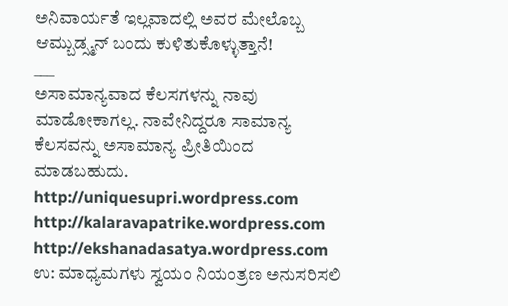ಅನಿವಾರ್ಯತೆ ಇಲ್ಲವಾದಲ್ಲಿ ಅವರ ಮೇಲೊಬ್ಬ ಆಮ್ಬುಡ್ಸ್ಮನ್ ಬಂದು ಕುಳಿತುಕೊಳ್ಳುತ್ತಾನೆ!
___
ಅಸಾಮಾನ್ಯವಾದ ಕೆಲಸಗಳನ್ನು ನಾವು ಮಾಡೋಕಾಗಲ್ಲ. ನಾವೇನಿದ್ದರೂ ಸಾಮಾನ್ಯ ಕೆಲಸವನ್ನು ಅಸಾಮಾನ್ಯ ಪ್ರೀತಿಯಿಂದ ಮಾಡಬಹುದು.
http://uniquesupri.wordpress.com
http://kalaravapatrike.wordpress.com
http://ekshanadasatya.wordpress.com
ಉ: ಮಾಧ್ಯಮಗಳು ಸ್ವಯಂ ನಿಯಂತ್ರಣ ಅನುಸರಿಸಲಿ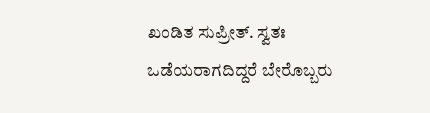ಖಂಡಿತ ಸುಪ್ರೀತ್. ಸ್ವತಃ ಒಡೆಯರಾಗದಿದ್ದರೆ ಬೇರೊಬ್ಬರು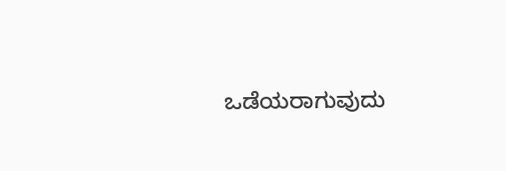ಒಡೆಯರಾಗುವುದು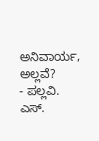ಅನಿವಾರ್ಯ, ಅಲ್ಲವೆ?
- ಪಲ್ಲವಿ. ಎಸ್.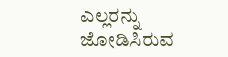ಎಲ್ಲರನ್ನು ಜೋಡಿಸಿರುವ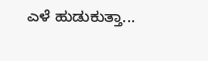ಎಳೆ ಹುಡುಕುತ್ತಾ...